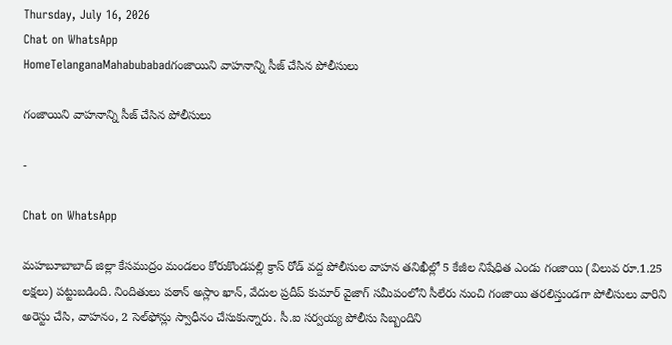Thursday, July 16, 2026
Chat on WhatsApp
HomeTelanganaMahabubabadగంజాయిని వాహనాన్ని సీజ్ చేసిన పోలీసులు

గంజాయిని వాహనాన్ని సీజ్ చేసిన పోలీసులు

-

Chat on WhatsApp

మహబూబాబాద్ జిల్లా కేసముద్రం మండలం కోరుకొండపల్లి క్రాస్ రోడ్ వద్ద పోలీసుల వాహన తనిఖీల్లో 5 కేజీల నిషేధిత ఎండు గంజాయి (విలువ రూ.1.25 లక్షలు) పట్టుబడింది. నిందితులు పఠాన్ అస్లాం ఖాన్, వేదుల ప్రదీప్ కుమార్ వైజాగ్ సమీపంలోని సీలేరు నుంచి గంజాయి తరలిస్తుండగా పోలీసులు వారిని అరెస్టు చేసి, వాహనం, 2 సెల్‌ఫోన్లు స్వాధీనం చేసుకున్నారు. సీ.ఐ సర్వయ్య పోలీసు సిబ్బందిని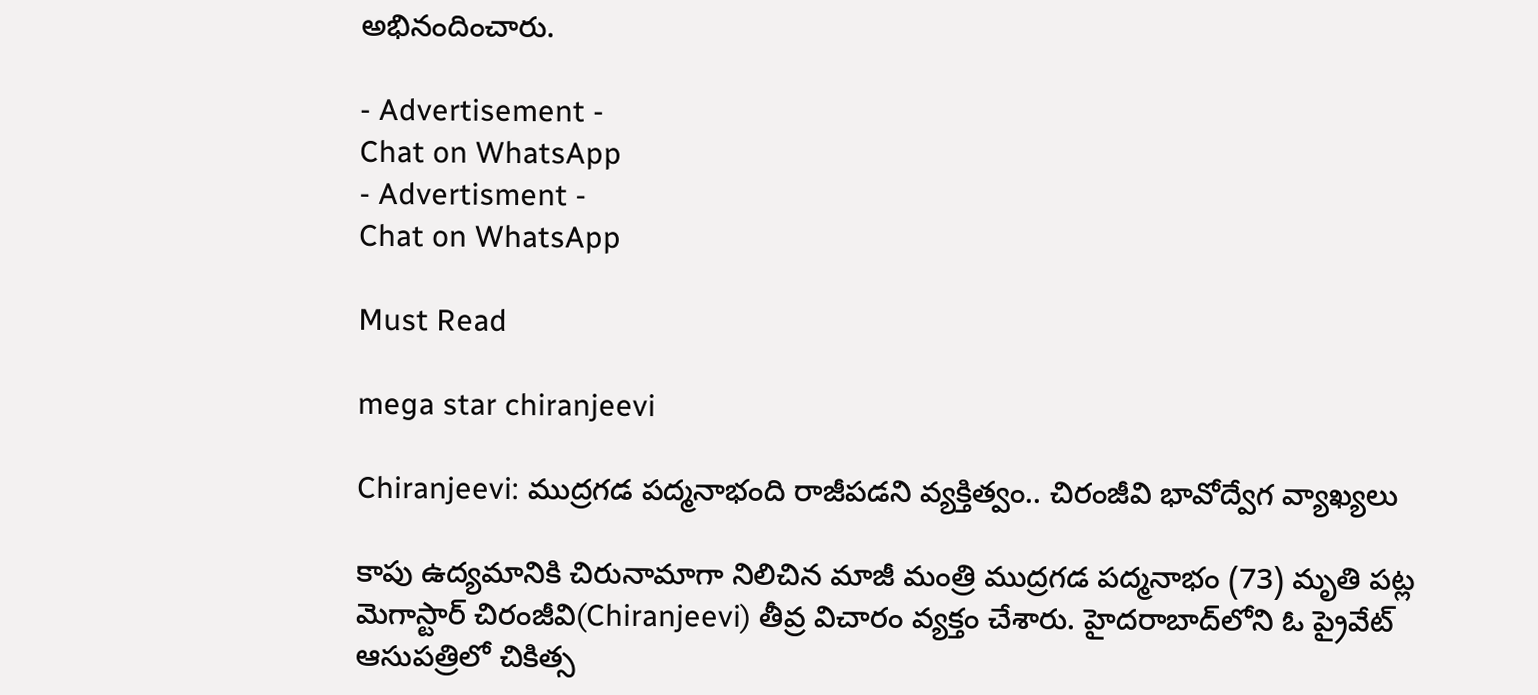అభినందించారు.

- Advertisement -
Chat on WhatsApp
- Advertisment -
Chat on WhatsApp

Must Read

mega star chiranjeevi

Chiranjeevi: ముద్రగడ పద్మనాభంది రాజీపడని వ్యక్తిత్వం.. చిరంజీవి భావోద్వేగ వ్యాఖ్యలు

కాపు ఉద్యమానికి చిరునామాగా నిలిచిన మాజీ మంత్రి ముద్రగడ పద్మనాభం (73) మృతి పట్ల మెగాస్టార్ చిరంజీవి(Chiranjeevi) తీవ్ర విచారం వ్యక్తం చేశారు. హైదరాబాద్‌లోని ఓ ప్రైవేట్ ఆసుపత్రిలో చికిత్స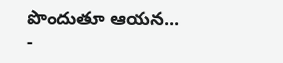పొందుతూ ఆయన...
-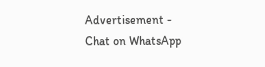Advertisement -
Chat on WhatsApp